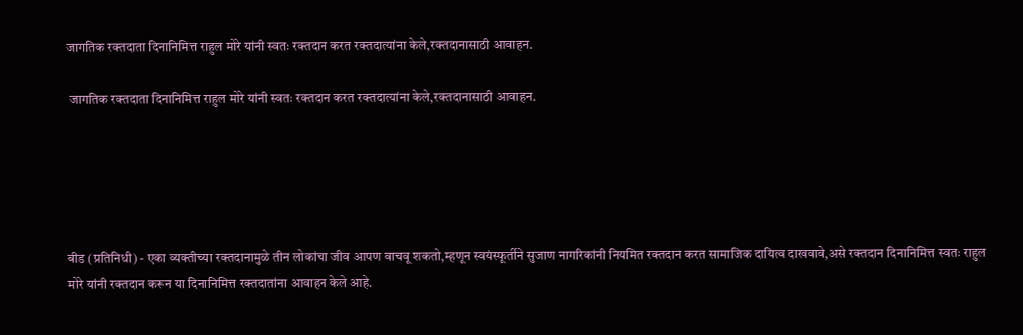जागतिक रक्तदाता दिनानिमित्त राहुल मोरे यांनी स्वतः रक्तदान करत रक्तदात्यांना केले,रक्तदानासाठी आवाहन.

 जागतिक रक्तदाता दिनानिमित्त राहुल मोरे यांनी स्वतः रक्तदान करत रक्तदात्यांना केले,रक्तदानासाठी आवाहन.





बीड (प्रतिनिधी) - एका व्यक्तीच्या रक्तदानामुळे तीन लोकांचा जीव आपण वाचवू शकतो,म्हणून स्वयंस्फूर्तीने सुजाण नागरिकांनी नियमित रक्तदान करत सामाजिक दायित्व दाखवावे,असे रक्तदान दिनानिमित्त स्वतः राहुल मोरे यांनी रक्तदान करून या दिनानिमित्त रक्तदातांना आवाहन केले आहे.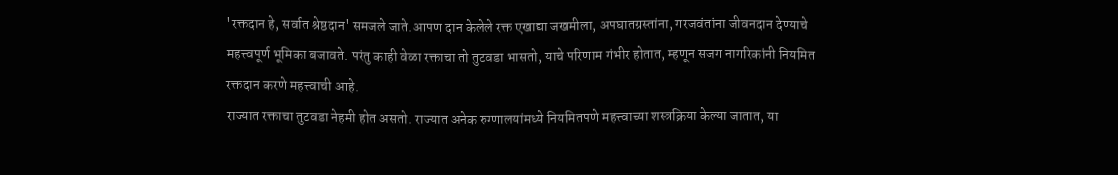'रक्तदान हे, सर्वात श्रेष्ठदान' समजले जाते.आपण दान केलेले रक्त एखाद्या जखमीला, अपघातग्रस्तांना, गरजवंतांना जीवनदान देण्याचे महत्त्वपूर्ण भूमिका बजावते. परंतु काही वेळा रक्ताचा तो तुटवडा भासतो, याचे परिणाम गंभीर होतात, म्हणून सजग नागरिकांनी नियमित रक्तदान करणे महत्त्वाची आहे.
राज्यात रक्ताचा तुटवडा नेहमी होत असतो. राज्यात अनेक रुग्णालयांमध्ये नियमितपणे महत्त्वाच्या शस्त्रक्रिया केल्या जातात, या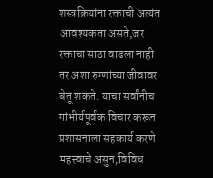शस्त्रक्रियांना रक्ताची अत्यंत आवश्यकता असते,जर रक्ताचा साठा वाढला नाही तर अशा रुग्णांच्या जीवावर बेतू शकते. याचा सर्वांनीच गांभीर्यपूर्वक विचार करून प्रशासनाला सहकार्य करणे महत्त्वाचे असुन,विविध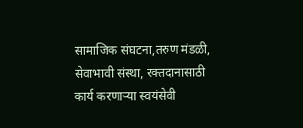सामाजिक संघटना,तरुण मंडळी, सेवाभावी संस्था, रक्तदानासाठी कार्य करणाऱ्या स्वयंसेवी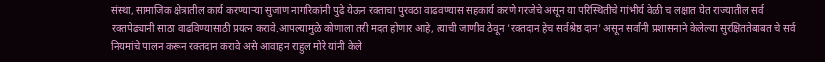संस्था, सामाजिक क्षेत्रातील कार्य करण्याऱ्या सुजाण नागरिकांनी पुढे येऊन रक्ताचा पुरवठा वाढवण्यास सहकार्य करणे गरजेचे असून या परिस्थितीचे गांभीर्य वेळी च लक्षात घेत राज्यातील सर्व रक्तपेढ्यानी साठा वाढविण्यासाठी प्रयत्न करावे.आपल्यामुळे कोणाला तरी मदत होणार आहे, त्याची जाणीव ठेवून 'रक्तदान हेच सर्वश्रेष्ठ दान' असून सर्वांनी प्रशासनाने केलेल्या सुरक्षिततेबाबत चे सर्व नियमांचे पालन करून रक्तदान करावे असे आवाहन राहुल मोरे यांनी केले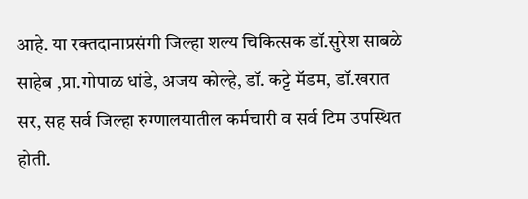आहे. या रक्तदानाप्रसंगी जिल्हा शल्य चिकित्सक डॉ.सुरेश साबळे साहेब ,प्रा.गोपाळ धांडे, अजय कोल्हे, डॉ. कट्टे मॅडम, डॉ.खरात सर, सह सर्व जिल्हा रुग्णालयातील कर्मचारी व सर्व टिम उपस्थित होती.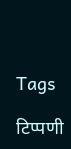Tags

टिप्पणी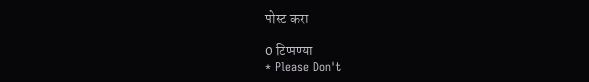पोस्ट करा

0 टिप्पण्या
* Please Don't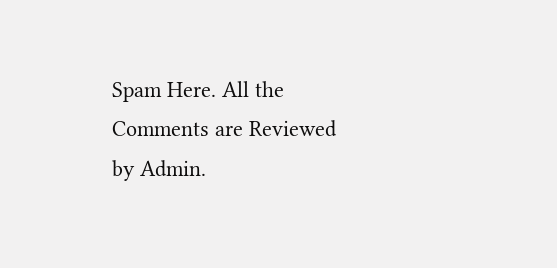Spam Here. All the Comments are Reviewed by Admin.